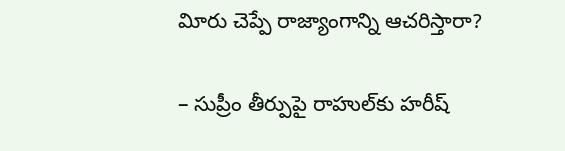విూరు చెప్పే రాజ్యాంగాన్ని ఆచరిస్తారా?

– సుప్రీం తీర్పుపై రాహుల్‌కు హరీష్‌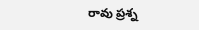రావు ప్రశ్న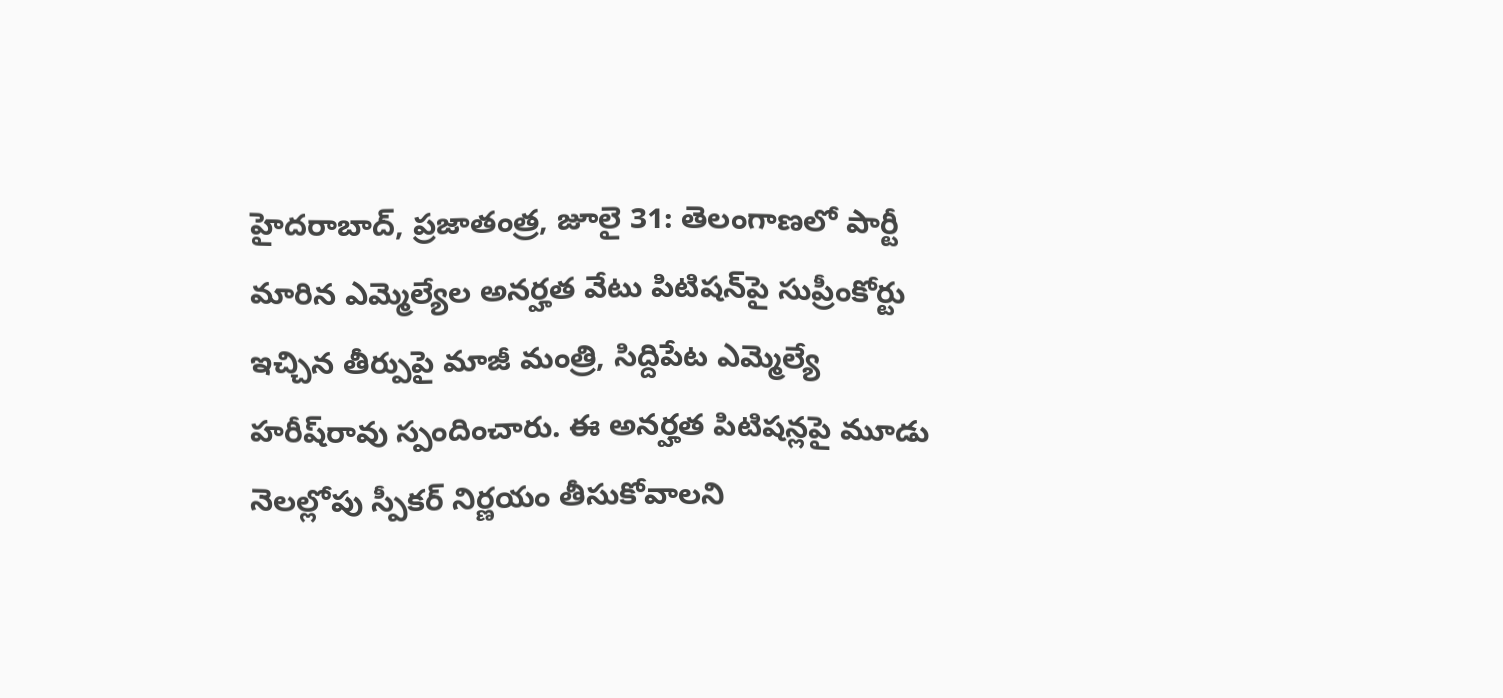హైదరాబాద్‌, ప్రజాతంత్ర, జూలై 31: తెలంగాణలో పార్టీ మారిన ఎమ్మెల్యేల అనర్హత వేటు పిటిషన్‌పై సుప్రీంకోర్టు ఇచ్చిన తీర్పుపై మాజీ మంత్రి, సిద్దిపేట ఎమ్మెల్యే హరీష్‌రావు స్పందించారు. ఈ అనర్హత పిటిషన్లపై మూడు నెలల్లోపు స్పీకర్‌ నిర్ణయం తీసుకోవాలని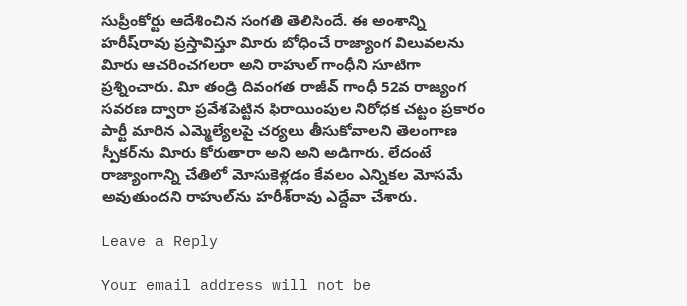సుప్రీంకోర్టు ఆదేశించిన సంగతి తెలిసిందే. ఈ అంశాన్ని హరీష్‌రావు ప్రస్తావిస్తూ విూరు బోధించే రాజ్యాంగ విలువలను విూరు ఆచరించగలరా అని రాహుల్‌ గాంధీని సూటిగా ప్రశ్నించారు. విూ తండ్రి దివంగత రాజీవ్‌ గాంధీ 52వ రాజ్యంగ సవరణ ద్వారా ప్రవేశపెట్టిన ఫిరాయింపుల నిరోధక చట్టం ప్రకారం పార్టీ మారిన ఎమ్మెల్యేలపై చర్యలు తీసుకోవాలని తెలంగాణ స్పీకర్‌ను విూరు కోరుతారా అని అని అడిగారు. లేదంటే రాజ్యాంగాన్ని చేతిలో మోసుకెళ్లడం కేవలం ఎన్నికల మోసమే అవుతుందని రాహుల్‌ను హరీశ్‌రావు ఎద్దేవా చేశారు.

Leave a Reply

Your email address will not be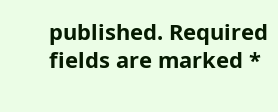published. Required fields are marked *